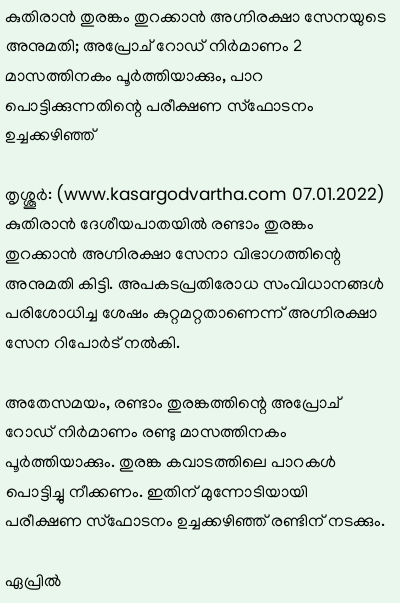കുതിരാന്‍ തുരങ്കം തുറക്കാന്‍ അഗ്നിരക്ഷാ സേനയുടെ അനുമതി; അപ്രോച് റോഡ് നിര്‍മാണം 2 മാസത്തിനകം പൂര്‍ത്തിയാക്കും, പാറ പൊട്ടിക്കുന്നതിന്റെ പരീക്ഷണ സ്‌ഫോടനം ഉച്ചക്കഴിഞ്ഞ്

തൃശ്ശൂര്‍: (www.kasargodvartha.com 07.01.2022) കുതിരാന്‍ ദേശീയപാതയില്‍ രണ്ടാം തുരങ്കം തുറക്കാന്‍ അഗ്നിരക്ഷാ സേനാ വിഭാഗത്തിന്റെ അനുമതി കിട്ടി. അപകടപ്രതിരോധ സംവിധാനങ്ങള്‍ പരിശോധിച്ച ശേഷം കുറ്റമറ്റതാണെന്ന് അഗ്നിരക്ഷാ സേന റിപോര്‍ട് നല്‍കി.

അതേസമയം, രണ്ടാം തുരങ്കത്തിന്റെ അപ്രോച് റോഡ് നിര്‍മാണം രണ്ടു മാസത്തിനകം പൂര്‍ത്തിയാക്കും. തുരങ്ക കവാടത്തിലെ പാറകള്‍ പൊട്ടിച്ചു നീക്കണം. ഇതിന് മുന്നോടിയായി പരീക്ഷണ സ്‌ഫോടനം ഉച്ചക്കഴിഞ്ഞ് രണ്ടിന് നടക്കും.

ഏപ്രില്‍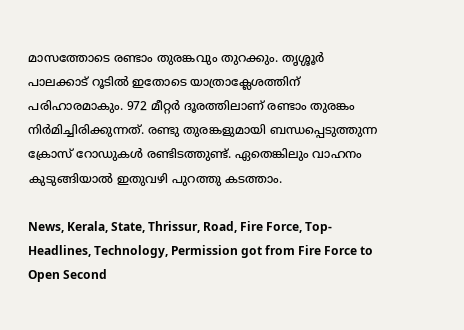മാസത്തോടെ രണ്ടാം തുരങ്കവും തുറക്കും. തൃശ്ശൂര്‍ പാലക്കാട് റൂടില്‍ ഇതോടെ യാത്രാക്ലേശത്തിന് പരിഹാരമാകും. 972 മീറ്റര്‍ ദൂരത്തിലാണ് രണ്ടാം തുരങ്കം നിര്‍മിച്ചിരിക്കുന്നത്. രണ്ടു തുരങ്കളുമായി ബന്ധപ്പെടുത്തുന്ന ക്രോസ് റോഡുകള്‍ രണ്ടിടത്തുണ്ട്. ഏതെങ്കിലും വാഹനം കുടുങ്ങിയാല്‍ ഇതുവഴി പുറത്തു കടത്താം.

News, Kerala, State, Thrissur, Road, Fire Force, Top-Headlines, Technology, Permission got from Fire Force to Open Second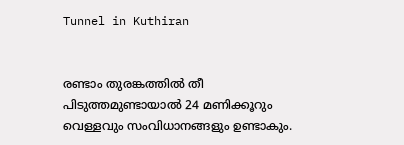Tunnel in Kuthiran


രണ്ടാം തുരങ്കത്തില്‍ തീ പിടുത്തമുണ്ടായാല്‍ 24 മണിക്കൂറും വെള്ളവും സംവിധാനങ്ങളും ഉണ്ടാകും.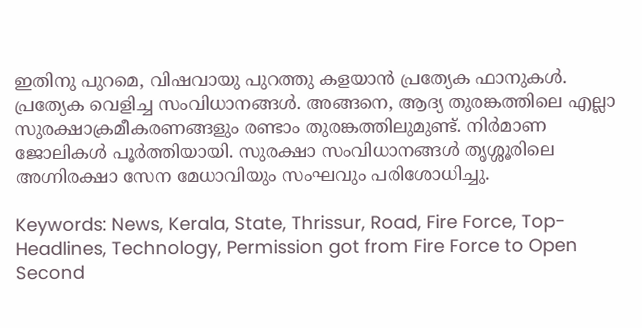ഇതിനു പുറമെ, വിഷവായു പുറത്തു കളയാന്‍ പ്രത്യേക ഫാനുകള്‍. പ്രത്യേക വെളിച്ച സംവിധാനങ്ങള്‍. അങ്ങനെ, ആദ്യ തുരങ്കത്തിലെ എല്ലാ സുരക്ഷാക്രമീകരണങ്ങളും രണ്ടാം തുരങ്കത്തിലുമുണ്ട്. നിര്‍മാണ ജോലികള്‍ പൂര്‍ത്തിയായി. സുരക്ഷാ സംവിധാനങ്ങള്‍ തൃശ്ശൂരിലെ അഗ്നിരക്ഷാ സേന മേധാവിയും സംഘവും പരിശോധിച്ചു.

Keywords: News, Kerala, State, Thrissur, Road, Fire Force, Top-Headlines, Technology, Permission got from Fire Force to Open Second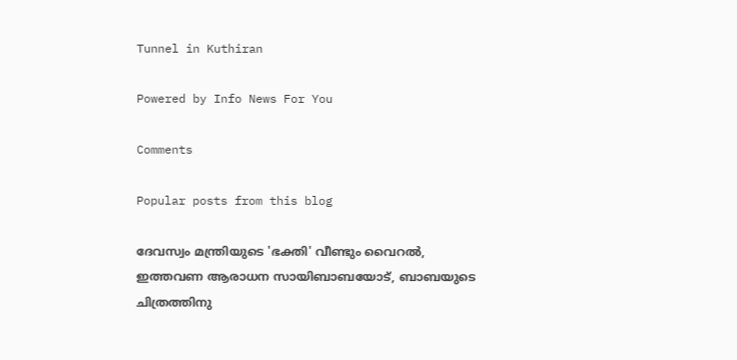Tunnel in Kuthiran

Powered by Info News For You

Comments

Popular posts from this blog

ദേവസ്വം മന്ത്രിയുടെ 'ഭക്തി' വീണ്ടും വൈറല്‍, ഇത്തവണ ആരാധന സായിബാബയോട്, ബാബയുടെ ചിത്രത്തിനു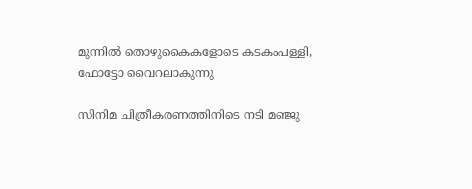മുന്നില്‍ തൊഴുകൈകളോടെ കടകംപള്ളി, ഫോട്ടോ വൈറലാകുന്നു

സിനിമ ചിത്രീകരണത്തിനിടെ നടി മഞ്ജു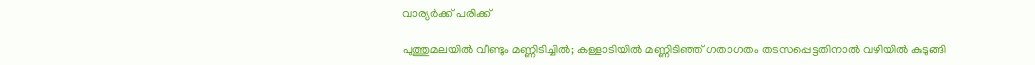വാര്യര്‍ക്ക് പരിക്ക്

പുത്തുമലയില്‍ വീണ്ടും മണ്ണിടിച്ചില്‍; കള്ളാടിയില്‍ മണ്ണിടിഞ്ഞ് ഗതാഗതം തടസപ്പെട്ടതിനാല്‍ വഴിയില്‍ കുടുങ്ങി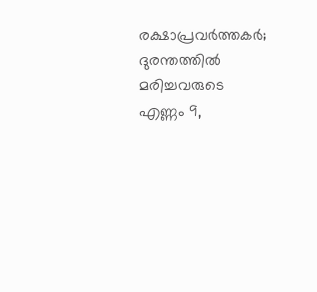രക്ഷാപ്രവര്‍ത്തകര്‍; ദുരന്തത്തില്‍ മരിച്ചവരുടെ എണ്ണം 9,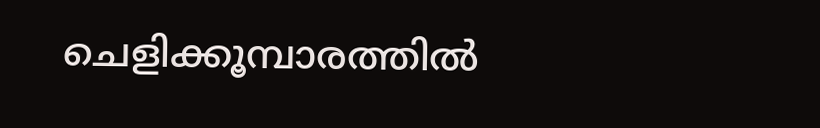ചെളിക്കൂമ്പാരത്തില്‍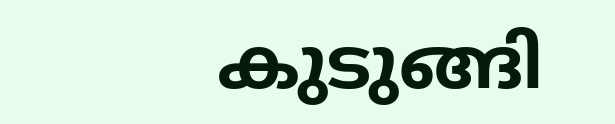കുടുങ്ങി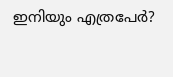ഇനിയും എത്രപേര്‍?